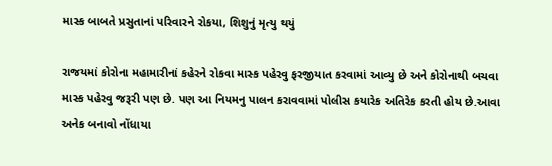માસ્ક બાબતે પ્રસુતાનાં પરિવારને રોકયા, શિશુનું મૃત્યુ થયું

રાજયમાં કોરોના મહામારીનાં કહેરને રોકવા માસ્ક પહેરવુ ફરજીયાત કરવામાં આવ્યુ છે અને કોરોનાથી બચવા માસ્ક પહેરવુ જરૂરી પણ છે. પણ આ નિયમનુ પાલન કરાવવામાં પોલીસ કયારેક અતિરેક કરતી હોય છે.આવા અનેક બનાવો નોંધાયા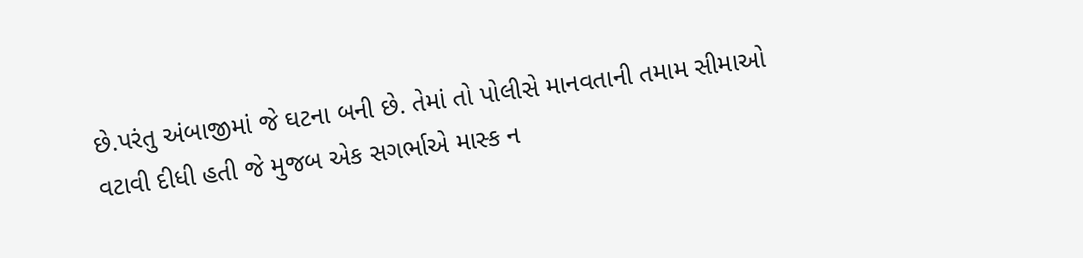છે.પરંતુ અંબાજીમાં જે ઘટના બની છે. તેમાં તો પોલીસે માનવતાની તમામ સીમાઓ વટાવી દીધી હતી જે મુજબ એક સગર્ભાએ માસ્ક ન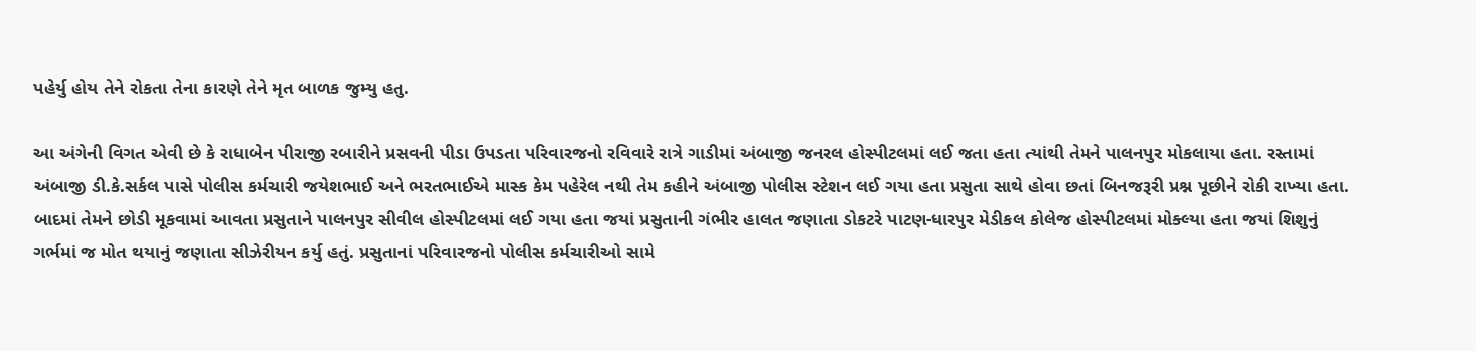પહેર્યુ હોય તેને રોકતા તેના કારણે તેને મૃત બાળક જુમ્યુ હતુ.

આ અંગેની વિગત એવી છે કે રાધાબેન પીરાજી રબારીને પ્રસવની પીડા ઉપડતા પરિવારજનો રવિવારે રાત્રે ગાડીમાં અંબાજી જનરલ હોસ્પીટલમાં લઈ જતા હતા ત્યાંથી તેમને પાલનપુર મોકલાયા હતા. રસ્તામાં અંબાજી ડી.કે.સર્કલ પાસે પોલીસ કર્મચારી જયેશભાઈ અને ભરતભાઈએ માસ્ક કેમ પહેરેલ નથી તેમ કહીને અંબાજી પોલીસ સ્ટેશન લઈ ગયા હતા પ્રસુતા સાથે હોવા છતાં બિનજરૂરી પ્રશ્ન પૂછીને રોકી રાખ્યા હતા. બાદમાં તેમને છોડી મૂકવામાં આવતા પ્રસુતાને પાલનપુર સીવીલ હોસ્પીટલમાં લઈ ગયા હતા જયાં પ્રસુતાની ગંભીર હાલત જણાતા ડોકટરે પાટણ-ધારપુર મેડીકલ કોલેજ હોસ્પીટલમાં મોક્લ્યા હતા જયાં શિશુનું ગર્ભમાં જ મોત થયાનું જણાતા સીઝેરીયન કર્યુ હતું. પ્રસુતાનાં પરિવારજનો પોલીસ કર્મચારીઓ સામે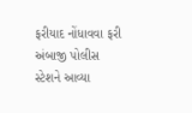ફરીયાદ નોંધાવવા ફરી અંબાજી પોલીસ સ્ટેશને આવ્યા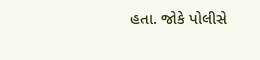હતા. જોકે પોલીસે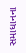સમાધાનના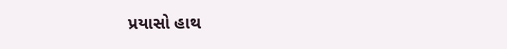પ્રયાસો હાથ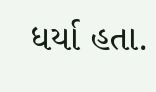ધર્યા હતા.